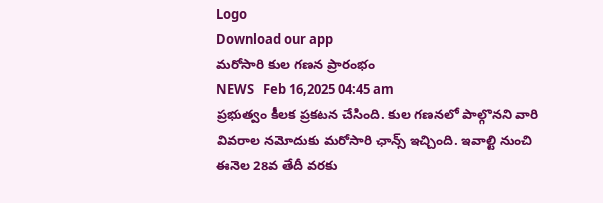Logo
Download our app
మ‌రోసారి కుల గ‌ణ‌న ప్రారంభం
NEWS   Feb 16,2025 04:45 am
ప్ర‌భుత్వం కీల‌క ప్ర‌క‌ట‌న చేసింది. కుల గ‌ణ‌న‌లో పాల్గొన‌ని వారి వివ‌రాల న‌మోదుకు మ‌రోసారి ఛాన్స్ ఇచ్చింది. ఇవాల్టి నుంచి ఈనెల 28వ తేదీ వ‌ర‌కు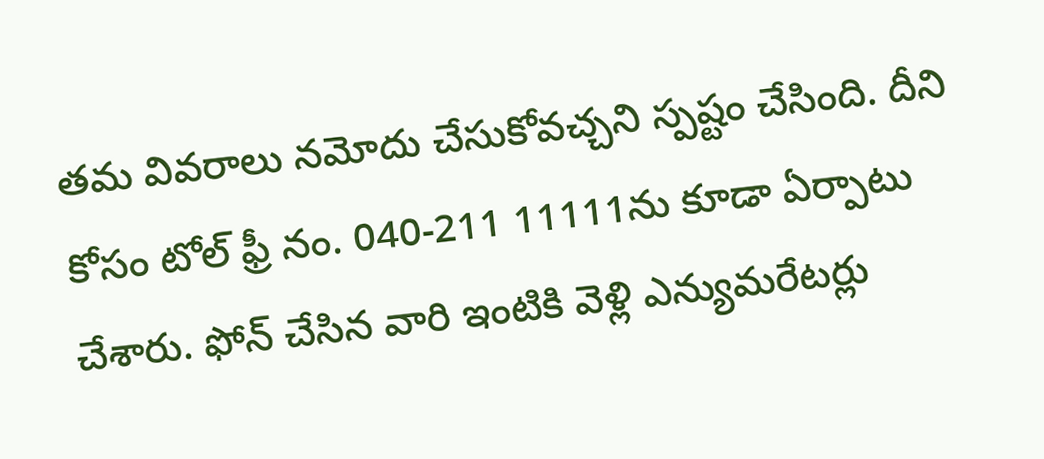త‌మ వివ‌రాలు న‌మోదు చేసుకోవ‌చ్చ‌ని స్ప‌ష్టం చేసింది. దీని కోసం టోల్ ఫ్రీ నం. 040-211 11111ను కూడా ఏర్పాటు చేశారు. ఫోన్ చేసిన వారి ఇంటికి వెళ్లి ఎన్యుమరేటర్లు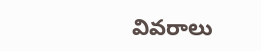వివరాలు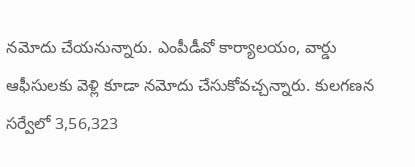నమోదు చేయనున్నారు. ఎంపీడీవో కార్యాలయం, వార్డు ఆఫీసులకు వెళ్లి కూడా న‌మోదు చేసుకోవ‌చ్చన్నారు. కులగణన సర్వేలో 3,56,323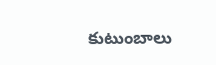కుటుంబాలు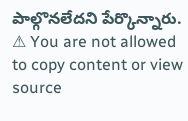పాల్గొనలేదని పేర్కొన్నారు.
⚠ You are not allowed to copy content or view source